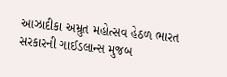આઝાદીકા અમ્રુત મહોત્સવ હેઠળ ભારત સરકારની ગાઈડલાન્સ મુજબ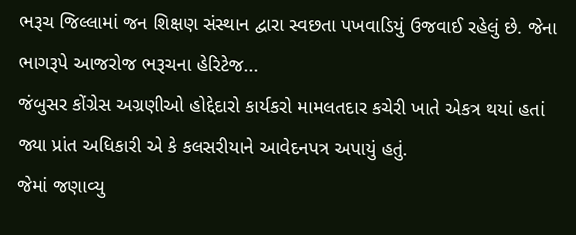ભરૂચ જિલ્લામાં જન શિક્ષણ સંસ્થાન દ્વારા સ્વછતા પખવાડિયું ઉજવાઈ રહેલું છે. જેના ભાગરૂપે આજરોજ ભરૂચના હેરિટેજ...
જંબુસર કોંગ્રેસ અગ્રણીઓ હોદ્દેદારો કાર્યકરો મામલતદાર કચેરી ખાતે એકત્ર થયાં હતાં જ્યા પ્રાંત અધિકારી એ કે કલસરીયાને આવેદનપત્ર અપાયું હતું.
જેમાં જણાવ્યુ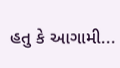હતુ કે આગામી...